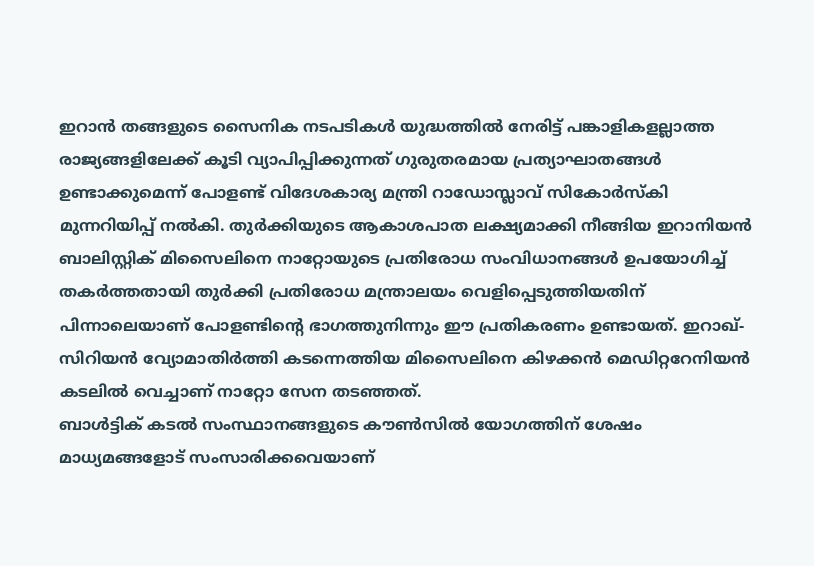ഇറാൻ തങ്ങളുടെ സൈനിക നടപടികൾ യുദ്ധത്തിൽ നേരിട്ട് പങ്കാളികളല്ലാത്ത രാജ്യങ്ങളിലേക്ക് കൂടി വ്യാപിപ്പിക്കുന്നത് ഗുരുതരമായ പ്രത്യാഘാതങ്ങൾ ഉണ്ടാക്കുമെന്ന് പോളണ്ട് വിദേശകാര്യ മന്ത്രി റാഡോസ്ലാവ് സികോർസ്കി മുന്നറിയിപ്പ് നൽകി. തുർക്കിയുടെ ആകാശപാത ലക്ഷ്യമാക്കി നീങ്ങിയ ഇറാനിയൻ ബാലിസ്റ്റിക് മിസൈലിനെ നാറ്റോയുടെ പ്രതിരോധ സംവിധാനങ്ങൾ ഉപയോഗിച്ച് തകർത്തതായി തുർക്കി പ്രതിരോധ മന്ത്രാലയം വെളിപ്പെടുത്തിയതിന് പിന്നാലെയാണ് പോളണ്ടിന്റെ ഭാഗത്തുനിന്നും ഈ പ്രതികരണം ഉണ്ടായത്. ഇറാഖ്-സിറിയൻ വ്യോമാതിർത്തി കടന്നെത്തിയ മിസൈലിനെ കിഴക്കൻ മെഡിറ്ററേനിയൻ കടലിൽ വെച്ചാണ് നാറ്റോ സേന തടഞ്ഞത്.
ബാൾട്ടിക് കടൽ സംസ്ഥാനങ്ങളുടെ കൗൺസിൽ യോഗത്തിന് ശേഷം മാധ്യമങ്ങളോട് സംസാരിക്കവെയാണ്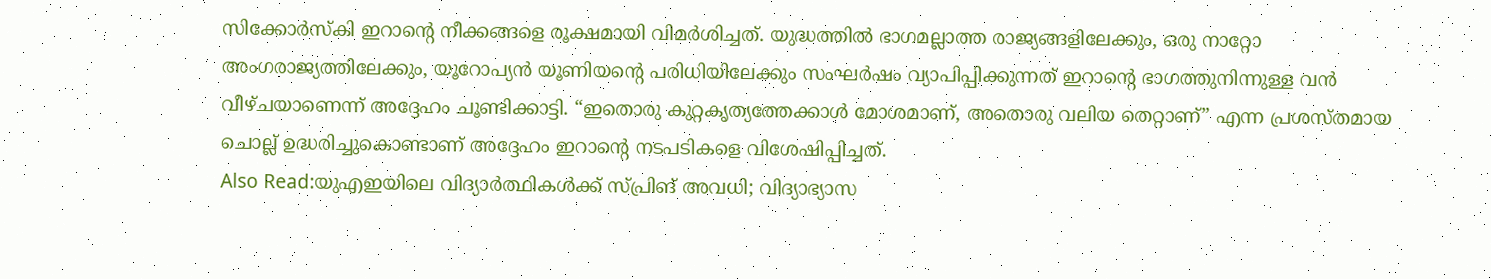സിക്കോർസ്കി ഇറാന്റെ നീക്കങ്ങളെ രൂക്ഷമായി വിമർശിച്ചത്. യുദ്ധത്തിൽ ഭാഗമല്ലാത്ത രാജ്യങ്ങളിലേക്കും, ഒരു നാറ്റോ അംഗരാജ്യത്തിലേക്കും, യൂറോപ്യൻ യൂണിയന്റെ പരിധിയിലേക്കും സംഘർഷം വ്യാപിപ്പിക്കുന്നത് ഇറാന്റെ ഭാഗത്തുനിന്നുള്ള വൻ വീഴ്ചയാണെന്ന് അദ്ദേഹം ചൂണ്ടിക്കാട്ടി. “ഇതൊരു കുറ്റകൃത്യത്തേക്കാൾ മോശമാണ്, അതൊരു വലിയ തെറ്റാണ്” എന്ന പ്രശസ്തമായ ചൊല്ല് ഉദ്ധരിച്ചുകൊണ്ടാണ് അദ്ദേഹം ഇറാന്റെ നടപടികളെ വിശേഷിപ്പിച്ചത്.
Also Read:യുഎഇയിലെ വിദ്യാർത്ഥികൾക്ക് സ്പ്രിങ് അവധി; വിദ്യാഭ്യാസ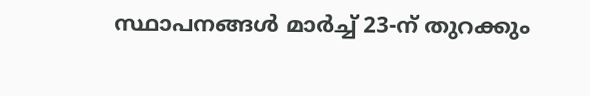സ്ഥാപനങ്ങൾ മാർച്ച് 23-ന് തുറക്കും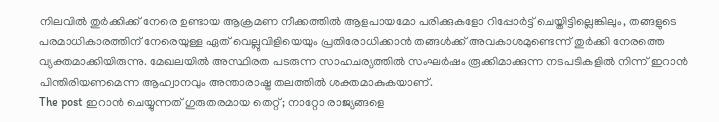നിലവിൽ തുർക്കിക്ക് നേരെ ഉണ്ടായ ആക്രമണ നീക്കത്തിൽ ആളപായമോ പരിക്കുകളോ റിപ്പോർട്ട് ചെയ്തിട്ടില്ലെങ്കിലും, തങ്ങളുടെ പരമാധികാരത്തിന് നേരെയുള്ള ഏത് വെല്ലുവിളിയെയും പ്രതിരോധിക്കാൻ തങ്ങൾക്ക് അവകാശമുണ്ടെന്ന് തുർക്കി നേരത്തെ വ്യക്തമാക്കിയിരുന്നു. മേഖലയിൽ അസ്ഥിരത പടരുന്ന സാഹചര്യത്തിൽ സംഘർഷം രൂക്കിമാക്കുന്ന നടപടികളിൽ നിന്ന് ഇറാൻ പിന്തിരിയണമെന്ന ആഹ്വാനവും അന്താരാഷ്ട്ര തലത്തിൽ ശക്തമാകുകയാണ്.
The post ഇറാൻ ചെയ്യുന്നത് ഗുരുതരമായ തെറ്റ്; നാറ്റോ രാജ്യങ്ങളെ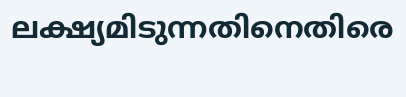ലക്ഷ്യമിടുന്നതിനെതിരെ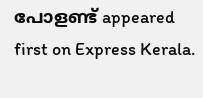പോളണ്ട് appeared first on Express Kerala.